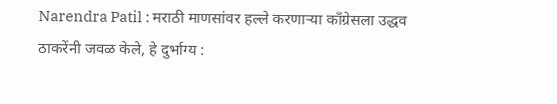Narendra Patil : मराठी माणसांवर हल्ले करणाऱ्या काँग्रेसला उद्धव ठाकरेंनी जवळ केले, हे दुर्भाग्य :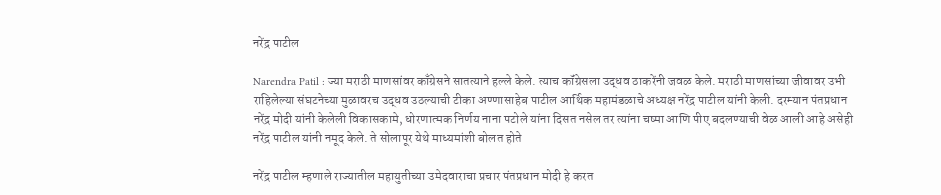नरेंद्र पाटील

Narendra Patil : ज्या मराठी माणसांवर काँग्रेसने सातत्याने हल्ले केले. त्याच कॉंग्रेसला उद्धव ठाकरेंनी जवळ केले. मराठी माणसांच्या जीवावर उभी राहिलेल्या संघटनेच्या मुळावरच उद्धव उठल्याची टीका अण्णासाहेब पाटील आर्थिक महामंडळाचे अध्यक्ष नरेंद्र पाटील यांनी केली. दरम्यान पंतप्रधान नरेंद्र मोदी यांनी केलेली विकासकामे, धोरणात्मक निर्णय नाना पटोले यांना दिसत नसेल तर त्यांना चष्मा आणि पीए बदलण्याची वेळ आली आहे असेही नरेंद्र पाटील यांनी नमूद केले. ते सोलापूर येथे माध्यमांशी बोलत होते

नरेंद्र पाटील म्हणाले राज्यातील महायुतीच्या उमेदवाराचा प्रचार पंतप्रधान मोदी हे करत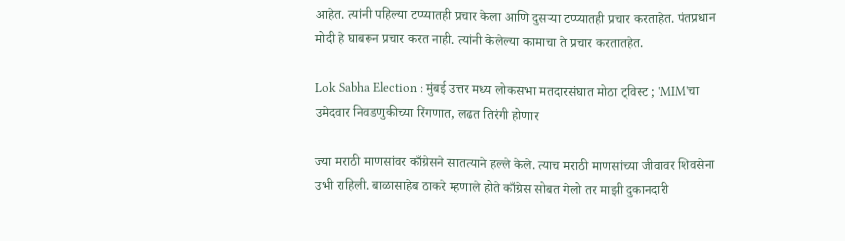आहेत. त्यांनी पहिल्या टप्प्यातही प्रचार केला आणि दुसऱ्या टप्प्यातही प्रचार करताहेत. पंतप्रधान मोदी हे घाबरून प्रचार करत नाही. त्यांनी केलेल्या कामाचा ते प्रचार करतातहेत.

Lok Sabha Election : मुंबई उत्तर मध्य लोकसभा मतदारसंघात मोठा ट्विस्ट ; 'MIM'चा उमेदवार निवडणुकीच्या रिंगणात, लढत तिरंगी होणार

ज्या मराठी माणसांवर काँग्रेसने सातत्याने हल्ले केले. त्याच मराठी माणसांच्या जीवावर शिवसेना उभी राहिली. बाळासाहेब ठाकरे म्हणाले होते काँग्रेस सोबत गेलो तर माझी दुकानदारी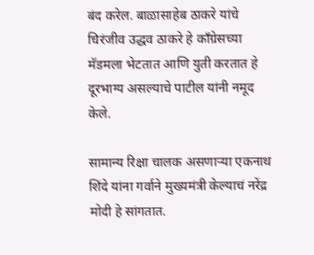बंद करेल. बाळासाहेब ठाकरे यांचे चिरंजीव उद्धव ठाकरे हे काँग्रेसच्या मॅडमला भेटतात आणि युती करतात हे दूरभाग्य असल्याचे पाटील यांनी नमूद केले.

सामान्य रिक्षा चालक असणाऱ्या एकनाथ शिंदे यांना गर्वाने मुख्यमंत्री केल्याचं नरेंद्र मोदी हे सांगतात.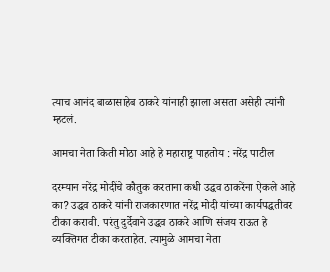त्याच आनंद बाळासाहेब ठाकरे यांनाही झाला असता असेही त्यांनी म्हटलं.

आमचा नेता किती मोठा आहे हे महाराष्ट्र पाहतोय : नरेंद्र पाटील

दरम्यान नरेंद्र मोदींचे कौतुक करताना कधी उद्धव ठाकरेंना ऐकले आहे का? उद्धव ठाकरे यांनी राजकारणात नरेंद्र मोदी यांच्या कार्यपद्धतीवर टीका करावी. परंतु दुर्देवाने उद्धव ठाकरे आणि संजय राऊत हे व्यक्तिगत टीका करताहेत. त्यामुळे आमचा नेता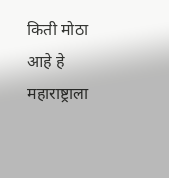किती मोठा आहे हे महाराष्ट्राला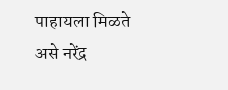पाहायला मिळते असे नरेंद्र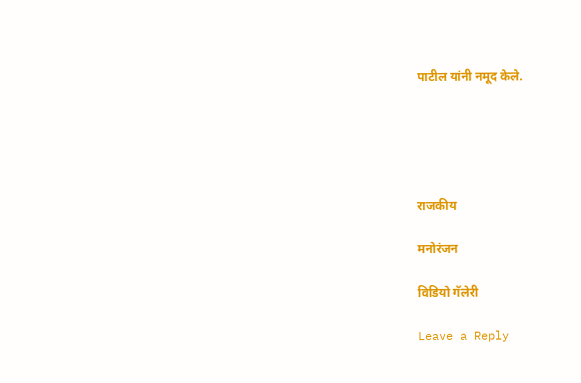पाटील यांनी नमूद केले.





राजकीय

मनोरंजन

विडियो गॅलेरी

Leave a Reply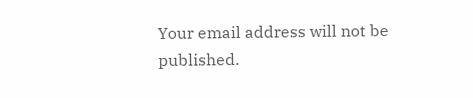Your email address will not be published.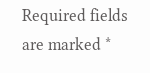Required fields are marked *